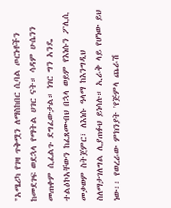"አሜሪካ የገዛ ጥቅሟን ለማስከበር ሲባል ጦርነቶችን ከመደገፍ ወደኋላ የማትል ሀገር ናት። ሳዳም ሁሴንን መጠቀም ሲፈልጉ ደግፈውታል። ነገር ግን አንዴ ተልዕኮአቸውን ከፈጸሙብህ በኋላ ወይም የእነሱን ፖሊሲ መቃወም ስትጀምር፣ ለእነሱ ዓላማ ከእንግዲህ ስለማታገለግል ሊያጠፉህ ይነሳሉ። ኢራቅ ላይ የሆነው ይህ ነው፡፡ የወረራው ምክንያት 'የጅምላ ጨራሽ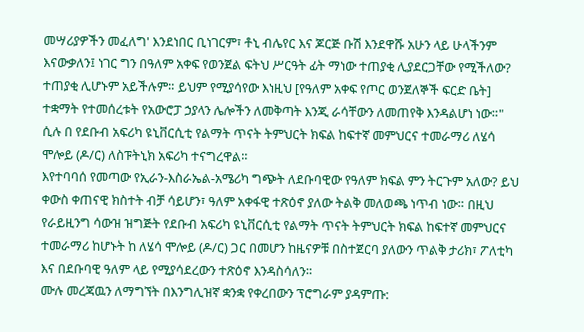መሣሪያዎችን መፈለግ' እንደነበር ቢነገርም፣ ቶኒ ብሌየር እና ጆርጅ ቡሽ እንደዋሹ አሁን ላይ ሁላችንም እናውቃለን፤ ነገር ግን በዓለም አቀፍ የወንጀል ፍትህ ሥርዓት ፊት ማነው ተጠያቂ ሊያደርጋቸው የሚችለው? ተጠያቂ ሊሆኑም አይችሉም። ይህም የሚያሳየው እነዚህ [የዓለም አቀፍ የጦር ወንጀለኞች ፍርድ ቤት] ተቋማት የተመሰረቱት የአውሮፓ ኃያላን ሌሎችን ለመቅጣት እንጂ ራሳቸውን ለመጠየቅ እንዳልሆነ ነው።" ሲሉ በ የደቡብ አፍሪካ ዩኒቨርሲቲ የልማት ጥናት ትምህርት ክፍል ከፍተኛ መምህርና ተመራማሪ ለሄሳ ሞሎይ (ዶ/ር) ለስፑትኒክ አፍሪካ ተናግረዋል።
እየተባባሰ የመጣው የኢራን-እስራኤል-አሜሪካ ግጭት ለደቡባዊው የዓለም ክፍል ምን ትርጉም አለው? ይህ ቀውስ ቀጠናዊ ክስተት ብቻ ሳይሆን፣ ዓለም አቀፋዊ ተጽዕኖ ያለው ትልቅ መለወጫ ነጥብ ነው። በዚህ የራይዚንግ ሳውዝ ዝግጅት የደቡብ አፍሪካ ዩኒቨርሲቲ የልማት ጥናት ትምህርት ክፍል ከፍተኛ መምህርና ተመራማሪ ከሆኑት ከ ለሄሳ ሞሎይ (ዶ/ር) ጋር በመሆን ከዜናዎቹ በስተጀርባ ያለውን ጥልቅ ታሪክ፣ ፖለቲካ እና በደቡባዊ ዓለም ላይ የሚያሳደረውን ተጽዕኖ እንዳስሳለን።
ሙሉ መረጃዉን ለማግኘት በእንግሊዝኛ ቋንቋ የቀረበውን ፕሮግራም ያዳምጡ: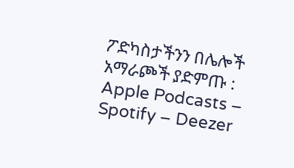ፖድካስታችንን በሌሎች አማራጮች ያድምጡ : Apple Podcasts – Spotify – Deezer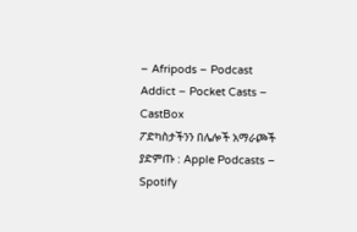– Afripods – Podcast Addict – Pocket Casts – CastBox
ፖድካስታችንን በሌሎች አማራጮች ያድምጡ : Apple Podcasts – Spotify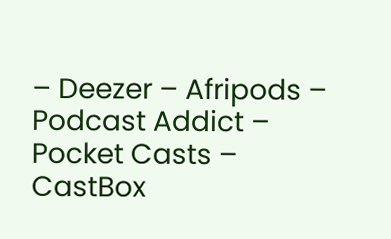– Deezer – Afripods – Podcast Addict – Pocket Casts – CastBox